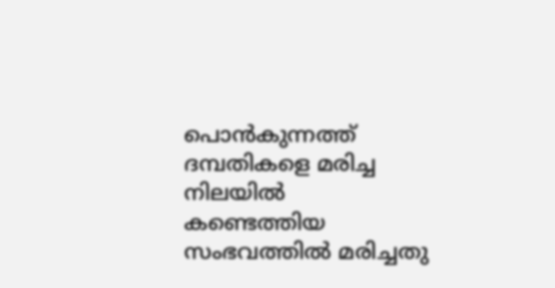പൊന്‍കുന്നത്ത് ദമ്പതികളെ മരിച്ച നിലയില്‍ കണ്ടെത്തിയ സംഭവത്തിൽ മരിച്ചതു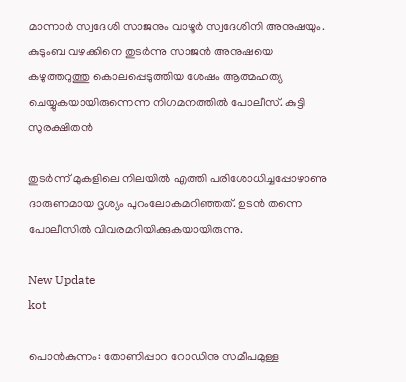മാന്നാര്‍ സ്വദേശി സാജനും വാഴൂര്‍ സ്വദേശിനി അനുഷയും. കുടുംബ വഴക്കിനെ തുടര്‍ന്നു സാജന്‍ അനുഷയെ കഴുത്തറുത്തു കൊലപ്പെടുത്തിയ ശേഷം ആത്മഹത്യ ചെയ്യുകയായിരുന്നെന്ന നിഗമനത്തില്‍ പോലീസ്. കുട്ടി സുരക്ഷിതന്‍

തുടര്‍ന്ന് മുകളിലെ നിലയില്‍ എത്തി പരിശോധിച്ചപ്പോഴാണു ദാരുണമായ ദൃശ്യം പുറംലോകമറിഞ്ഞത്. ഉടന്‍ തന്നെ പോലീസില്‍ വിവരമറിയിക്കുകയായിരുന്നു.

New Update
kot

പൊന്‍കുന്നം: തോണിപ്പാറ റോഡിനു സമീപമുള്ള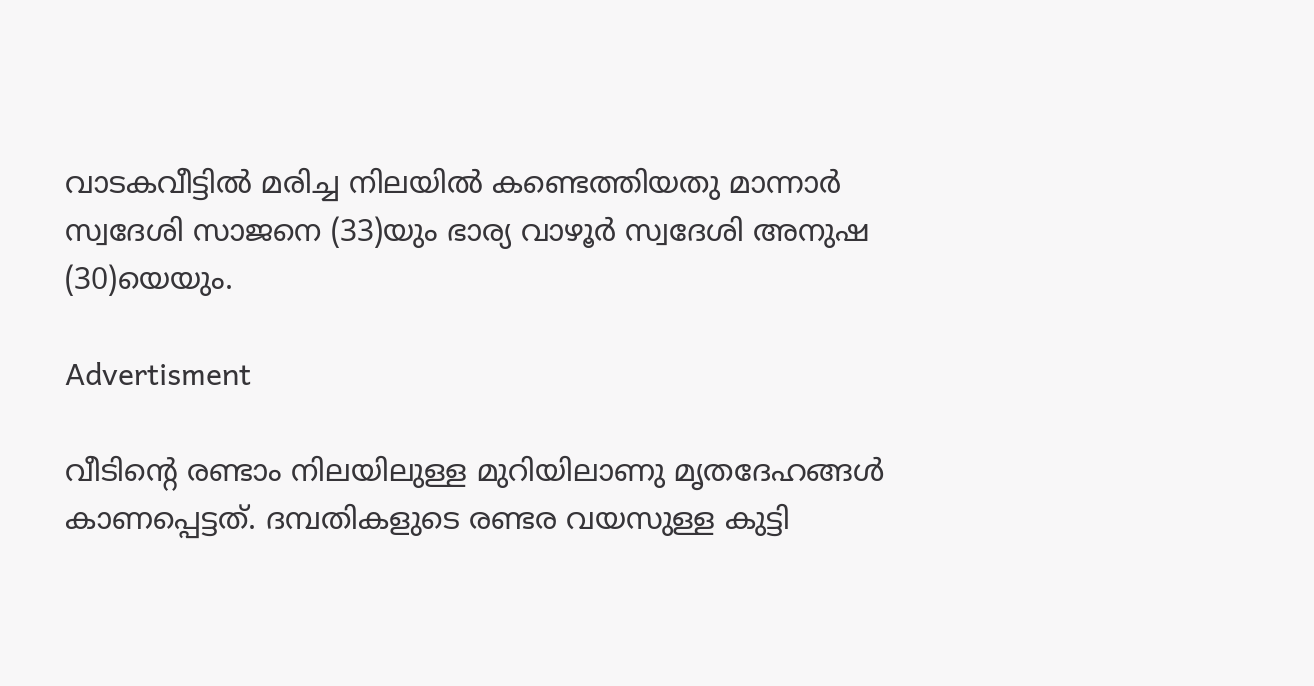വാടകവീട്ടില്‍ മരിച്ച നിലയില്‍ കണ്ടെത്തിയതു മാന്നാര്‍ സ്വദേശി സാജനെ (33)യും ഭാര്യ വാഴൂര്‍ സ്വദേശി അനുഷ (30)യെയും.

Advertisment

വീടിന്റെ രണ്ടാം നിലയിലുള്ള മുറിയിലാണു മൃതദേഹങ്ങള്‍ കാണപ്പെട്ടത്. ദമ്പതികളുടെ രണ്ടര വയസുള്ള കുട്ടി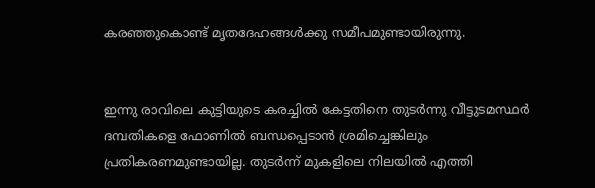കരഞ്ഞുകൊണ്ട് മൃതദേഹങ്ങള്‍ക്കു സമീപമുണ്ടായിരുന്നു.


ഇന്നു രാവിലെ കുട്ടിയുടെ കരച്ചില്‍ കേട്ടതിനെ തുടര്‍ന്നു വീട്ടുടമസ്ഥര്‍ ദമ്പതികളെ ഫോണില്‍ ബന്ധപ്പെടാന്‍ ശ്രമിച്ചെങ്കിലും പ്രതികരണമുണ്ടായില്ല. തുടര്‍ന്ന് മുകളിലെ നിലയില്‍ എത്തി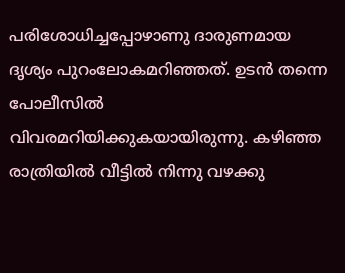പരിശോധിച്ചപ്പോഴാണു ദാരുണമായ ദൃശ്യം പുറംലോകമറിഞ്ഞത്. ഉടന്‍ തന്നെ പോലീസില്‍ വിവരമറിയിക്കുകയായിരുന്നു. കഴിഞ്ഞ രാത്രിയില്‍ വീട്ടില്‍ നിന്നു വഴക്കു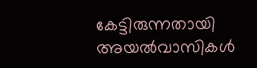കേട്ടിരുന്നതായി അയല്‍വാസികള്‍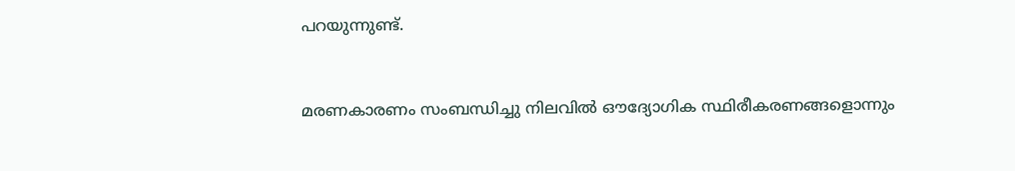പറയുന്നുണ്ട്.


മരണകാരണം സംബന്ധിച്ചു നിലവില്‍ ഔദ്യോഗിക സ്ഥിരീകരണങ്ങളൊന്നും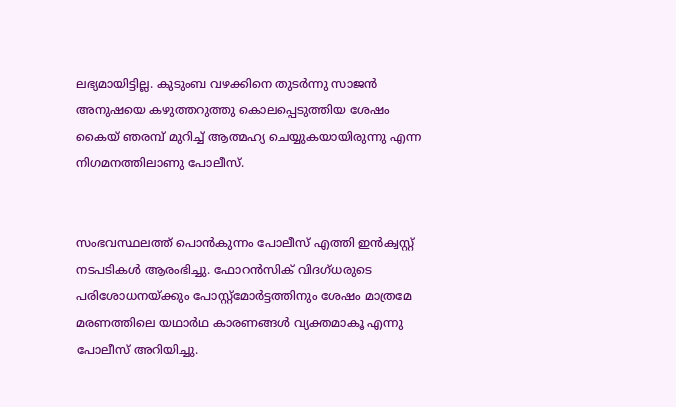ലഭ്യമായിട്ടില്ല. കുടുംബ വഴക്കിനെ തുടര്‍ന്നു സാജന്‍ അനുഷയെ കഴുത്തറുത്തു കൊലപ്പെടുത്തിയ ശേഷം കൈയ് ഞരമ്പ് മുറിച്ച് ആത്മഹ്യ ചെയ്യുകയായിരുന്നു എന്ന നിഗമനത്തിലാണു പോലീസ്.


സംഭവസ്ഥലത്ത് പൊന്‍കുന്നം പോലീസ് എത്തി ഇന്‍ക്വസ്റ്റ് നടപടികള്‍ ആരംഭിച്ചു. ഫോറന്‍സിക് വിദഗ്ധരുടെ പരിശോധനയ്ക്കും പോസ്റ്റ്മോര്‍ട്ടത്തിനും ശേഷം മാത്രമേ മരണത്തിലെ യഥാര്‍ഥ കാരണങ്ങള്‍ വ്യക്തമാകൂ എന്നു പോലീസ് അറിയിച്ചു.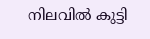നിലവില്‍ കുട്ടി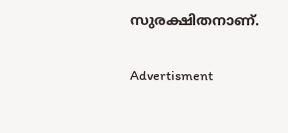സുരക്ഷിതനാണ്.

Advertisment